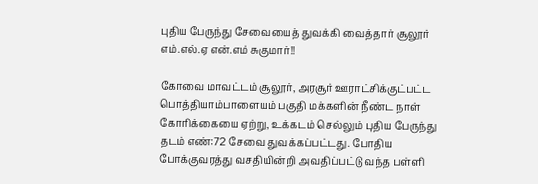புதிய பேருந்து சேவையைத் துவக்கி வைத்தார் சூலூர் எம்.எல்.ஏ என்.எம் சுகுமார்!!

கோவை மாவட்டம் சூலூர், அரசூர் ஊராட்சிக்குட்பட்ட பொத்தியாம்பாளையம் பகுதி மக்களின் நீண்ட நாள் கோரிக்கையை ஏற்று, உக்கடம் செல்லும் புதிய பேருந்து தடம் எண்:72 சேவை துவக்கப்பட்டது. போதிய போக்குவரத்து வசதியின்றி அவதிப்பட்டு வந்த பள்ளி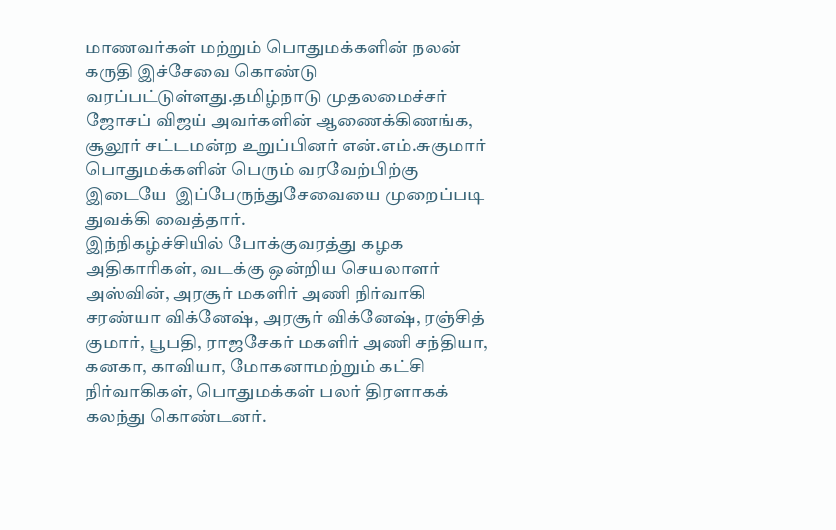மாணவர்கள் மற்றும் பொதுமக்களின் நலன் கருதி இச்சேவை கொண்டு வரப்பட்டுள்ளது.தமிழ்நாடு முதலமைச்சர் ஜோசப் விஜய் அவர்களின் ஆணைக்கிணங்க, சூலூர் சட்டமன்ற உறுப்பினர் என்.எம்.சுகுமார் பொதுமக்களின் பெரும் வரவேற்பிற்கு இடையே  இப்பேருந்துசேவையை முறைப்படி துவக்கி வைத்தார்.
இந்நிகழ்ச்சியில் போக்குவரத்து கழக அதிகாரிகள், வடக்கு ஒன்றிய செயலாளர் அஸ்வின், அரசூர் மகளிர் அணி நிர்வாகி சரண்யா விக்னேஷ், அரசூர் விக்னேஷ், ரஞ்சித் குமார், பூபதி, ராஜசேகர் மகளிர் அணி சந்தியா, கனகா, காவியா, மோகனாமற்றும் கட்சி நிர்வாகிகள், பொதுமக்கள் பலர் திரளாகக் கலந்து கொண்டனர்.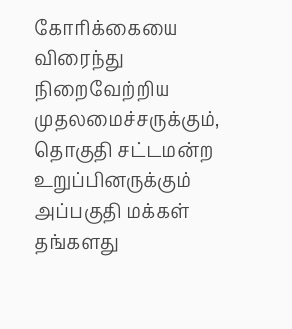கோரிக்கையை விரைந்து நிறைவேற்றிய முதலமைச்சருக்கும், தொகுதி சட்டமன்ற உறுப்பினருக்கும் அப்பகுதி மக்கள் தங்களது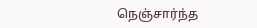நெஞ்சார்ந்த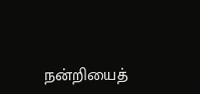நன்றியைத்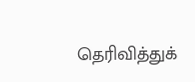தெரிவித்துக்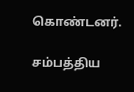கொண்டனர்.

சம்பத்திய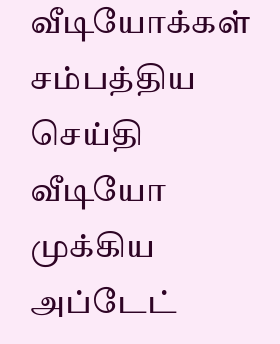வீடியோக்கள்
சம்பத்திய செய்தி வீடியோ
முக்கிய அப்டேட்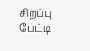சிறப்பு பேட்டி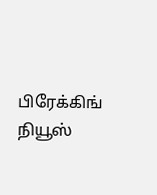பிரேக்கிங் நியூஸ்